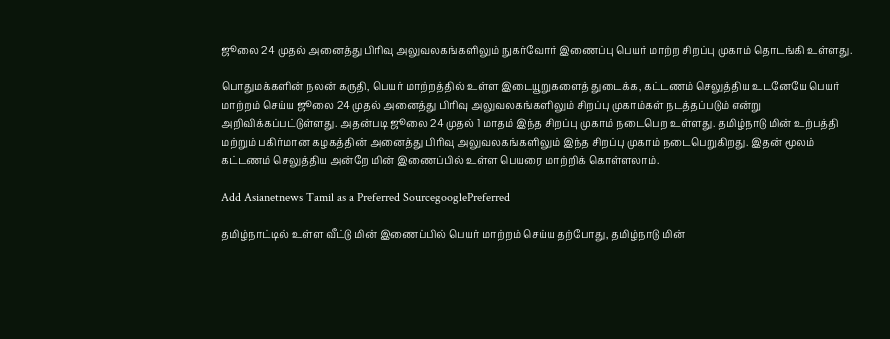ஜூலை 24 முதல் அனைத்து பிரிவு அலுவலகங்களிலும் நுகர்வோர் இணைப்பு பெயர் மாற்ற சிறப்பு முகாம் தொடங்கி உள்ளது.

பொதுமக்களின் நலன் கருதி, பெயர் மாற்றத்தில் உள்ள இடையூறுகளைத் துடைக்க, கட்டணம் செலுத்திய உடனேயே பெயர் மாற்றம் செய்ய ஜூலை 24 முதல் அனைத்து பிரிவு அலுவலகங்களிலும் சிறப்பு முகாம்கள் நடத்தப்படும் என்று அறிவிக்கப்பட்டுள்ளது. அதன்படி ஜூலை 24 முதல் 1 மாதம் இந்த சிறப்பு முகாம் நடைபெற உள்ளது. தமிழ்நாடு மின் உற்பத்தி மற்றும் பகிர்மான கழகத்தின் அனைத்து பிரிவு அலுவலகங்களிலும் இந்த சிறப்பு முகாம் நடைபெறுகிறது. இதன் மூலம் கட்டணம் செலுத்திய அன்றே மின் இணைப்பில் உள்ள பெயரை மாற்றிக் கொள்ளலாம்.

Add Asianetnews Tamil as a Preferred SourcegooglePreferred

தமிழ்நாட்டில் உள்ள வீட்டு மின் இணைப்பில் பெயர் மாற்றம் செய்ய தற்போது, தமிழ்நாடு மின்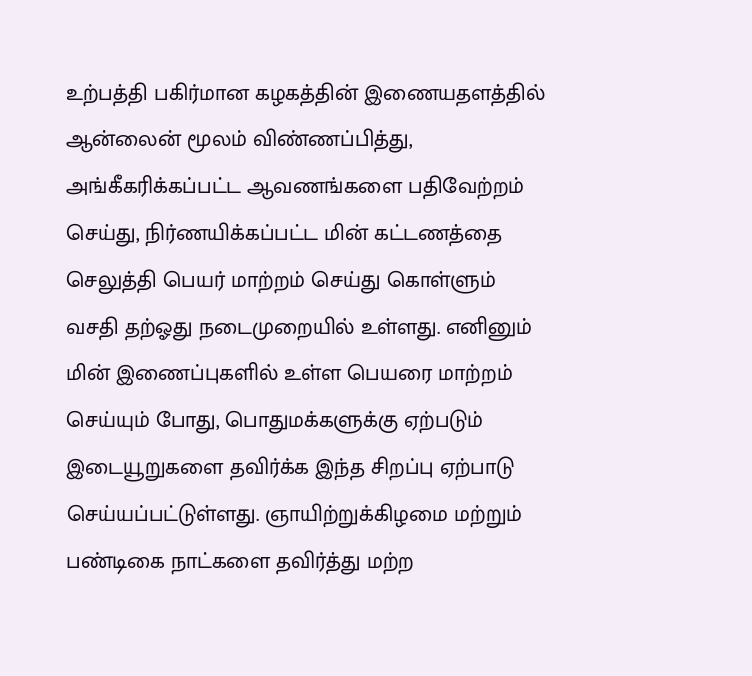உற்பத்தி பகிர்மான கழகத்தின் இணையதளத்தில் ஆன்லைன் மூலம் விண்ணப்பித்து, அங்கீகரிக்கப்பட்ட ஆவணங்களை பதிவேற்றம் செய்து, நிர்ணயிக்கப்பட்ட மின் கட்டணத்தை செலுத்தி பெயர் மாற்றம் செய்து கொள்ளும் வசதி தற்ஓது நடைமுறையில் உள்ளது. எனினும் மின் இணைப்புகளில் உள்ள பெயரை மாற்றம் செய்யும் போது, பொதுமக்களுக்கு ஏற்படும் இடையூறுகளை தவிர்க்க இந்த சிறப்பு ஏற்பாடு செய்யப்பட்டுள்ளது. ஞாயிற்றுக்கிழமை மற்றும் பண்டிகை நாட்களை தவிர்த்து மற்ற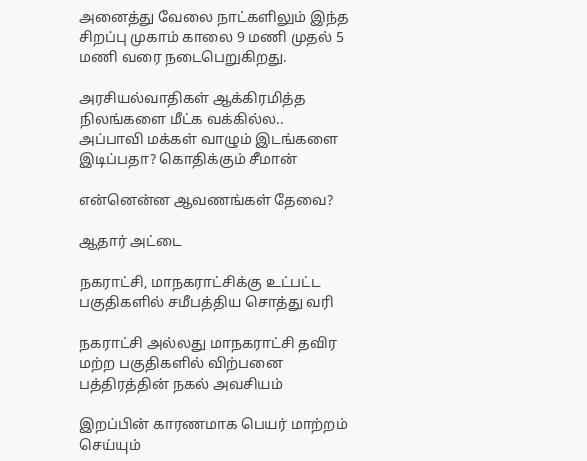அனைத்து வேலை நாட்களிலும் இந்த சிறப்பு முகாம் காலை 9 மணி முதல் 5 மணி வரை நடைபெறுகிறது.

அரசியல்வாதிகள் ஆக்கிரமித்த நிலங்களை மீட்க வக்கில்ல.. அப்பாவி மக்கள் வாழும் இடங்களை இடிப்பதா? கொதிக்கும் சீமான்

என்னென்ன ஆவணங்கள் தேவை?

ஆதார் அட்டை

நகராட்சி, மாநகராட்சிக்கு உட்பட்ட பகுதிகளில் சமீபத்திய சொத்து வரி

நகராட்சி அல்லது மாநகராட்சி தவிர மற்ற பகுதிகளில் விற்பனை பத்திரத்தின் நகல் அவசியம்

இறப்பின் காரணமாக பெயர் மாற்றம் செய்யும்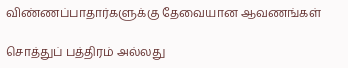விண்ணப்பாதார்களுக்கு தேவையான ஆவணங்கள்

சொத்துப் பத்திரம் அல்லது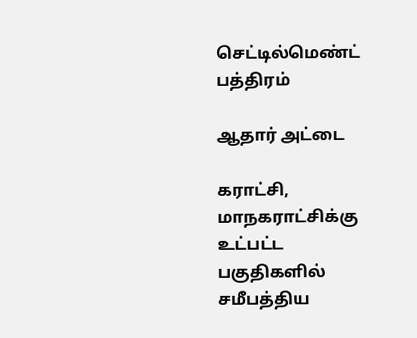செட்டில்மெண்ட் பத்திரம்

ஆதார் அட்டை

கராட்சி, மாநகராட்சிக்கு உட்பட்ட பகுதிகளில் சமீபத்திய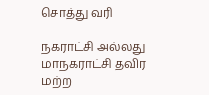சொத்து வரி

நகராட்சி அல்லது மாநகராட்சி தவிர மற்ற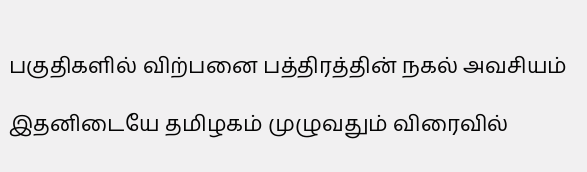பகுதிகளில் விற்பனை பத்திரத்தின் நகல் அவசியம்

இதனிடையே தமிழகம் முழுவதும் விரைவில்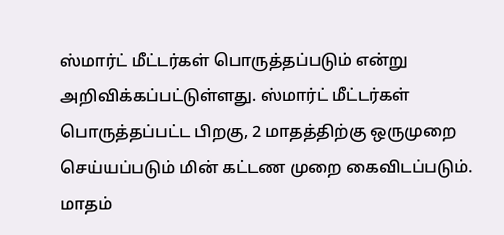ஸ்மார்ட் மீட்டர்கள் பொருத்தப்படும் என்று அறிவிக்கப்பட்டுள்ளது. ஸ்மார்ட் மீட்டர்கள் பொருத்தப்பட்ட பிறகு, 2 மாதத்திற்கு ஒருமுறை செய்யப்படும் மின் கட்டண முறை கைவிடப்படும். மாதம்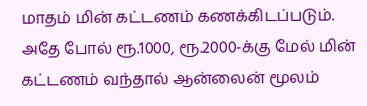மாதம் மின் கட்டணம் கணக்கிடப்படும். அதே போல் ரூ.1000, ரூ.2000-க்கு மேல் மின் கட்டணம் வந்தால் ஆன்லைன் மூலம்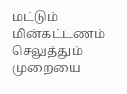மட்டும் மின்கட்டணம் செலுத்தும் முறையை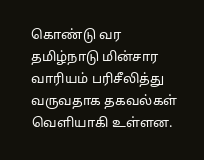கொண்டு வர தமிழ்நாடு மின்சார வாரியம் பரிசீலித்து வருவதாக தகவல்கள் வெளியாகி உள்ளன.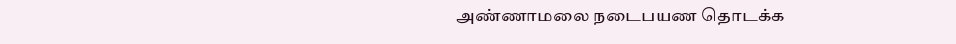அண்ணாமலை நடைபயண தொடக்க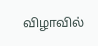விழாவில்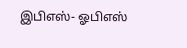இபிஎஸ்- ஓபிஎஸ்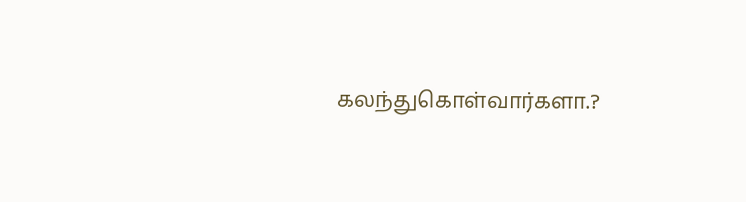கலந்துகொள்வார்களா.?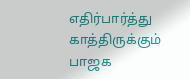எதிர்பார்த்து காத்திருக்கும் பாஜக